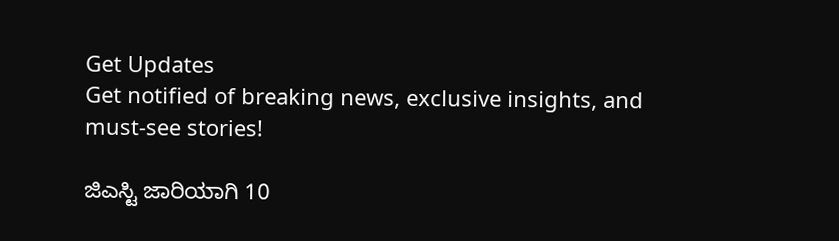Get Updates
Get notified of breaking news, exclusive insights, and must-see stories!

ಜಿಎಸ್ಟಿ ಜಾರಿಯಾಗಿ 10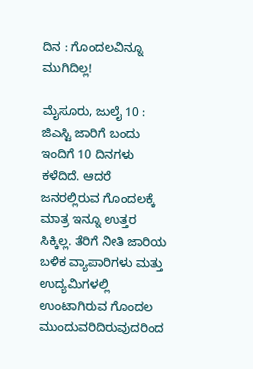ದಿನ : ಗೊಂದಲವಿನ್ನೂ ಮುಗಿದಿಲ್ಲ!

ಮೈಸೂರು, ಜುಲೈ 10 : ಜಿಎಸ್ಟಿ ಜಾರಿಗೆ ಬಂದು ಇಂದಿಗೆ 10 ದಿನಗಳು ಕಳೆದಿದೆ. ಆದರೆ ಜನರಲ್ಲಿರುವ ಗೊಂದಲಕ್ಕೆ ಮಾತ್ರ ಇನ್ನೂ ಉತ್ತರ ಸಿಕ್ಕಿಲ್ಲ. ತೆರಿಗೆ ನೀತಿ ಜಾರಿಯ ಬಳಿಕ ವ್ಯಾಪಾರಿಗಳು ಮತ್ತು ಉದ್ಯಮಿಗಳಲ್ಲಿ ಉಂಟಾಗಿರುವ ಗೊಂದಲ ಮುಂದುವರಿದಿರುವುದರಿಂದ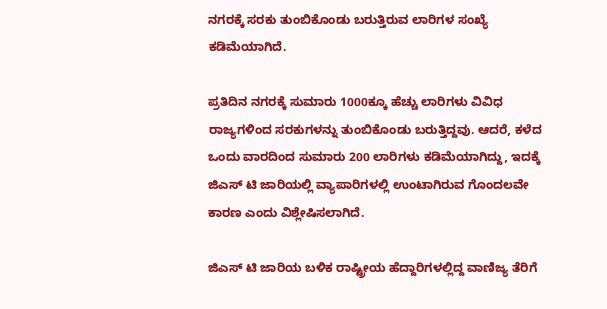ನಗರಕ್ಕೆ ಸರಕು ತುಂಬಿಕೊಂಡು ಬರುತ್ತಿರುವ ಲಾರಿಗಳ ಸಂಖ್ಯೆ ಕಡಿಮೆಯಾಗಿದೆ.

ಪ್ರತಿದಿನ ನಗರಕ್ಕೆ ಸುಮಾರು 1000ಕ್ಕೂ ಹೆಚ್ಚು ಲಾರಿಗಳು ವಿವಿಧ ರಾಜ್ಯಗಳಿಂದ ಸರಕುಗಳನ್ನು ತುಂಬಿಕೊಂಡು ಬರುತ್ತಿದ್ದವು. ಆದರೆ, ಕಳೆದ ಒಂದು ವಾರದಿಂದ ಸುಮಾರು 200 ಲಾರಿಗಳು ಕಡಿಮೆಯಾಗಿದ್ದು, ಇದಕ್ಕೆ ಜಿಎಸ್ ಟಿ ಜಾರಿಯಲ್ಲಿ ವ್ಯಾಪಾರಿಗಳಲ್ಲಿ ಉಂಟಾಗಿರುವ ಗೊಂದಲವೇ ಕಾರಣ ಎಂದು ವಿಶ್ಲೇಷಿಸಲಾಗಿದೆ.

ಜಿಎಸ್ ಟಿ ಜಾರಿಯ ಬಳಿಕ ರಾಷ್ಟ್ರೀಯ ಹೆದ್ದಾರಿಗಳಲ್ಲಿದ್ದ ವಾಣಿಜ್ಯ ತೆರಿಗೆ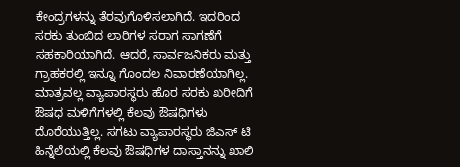ಕೇಂದ್ರಗಳನ್ನು ತೆರವುಗೊಳಿಸಲಾಗಿದೆ. ಇದರಿಂದ ಸರಕು ತುಂಬಿದ ಲಾರಿಗಳ ಸರಾಗ ಸಾಗಣೆಗೆ ಸಹಕಾರಿಯಾಗಿದೆ. ಆದರೆ, ಸಾರ್ವಜನಿಕರು ಮತ್ತು ಗ್ರಾಹಕರಲ್ಲಿ ಇನ್ನೂ ಗೊಂದಲ ನಿವಾರಣೆಯಾಗಿಲ್ಲ. ಮಾತ್ರವಲ್ಲ ವ್ಯಾಪಾರಸ್ಥರು ಹೊರ ಸರಕು ಖರೀದಿಗೆ ಔಷಧ ಮಳಿಗೆಗಳಲ್ಲಿ ಕೆಲವು ಔಷಧಿಗಳು ದೊರೆಯುತ್ತಿಲ್ಲ. ಸಗಟು ವ್ಯಾಪಾರಸ್ಥರು ಜಿಎಸ್ ಟಿ ಹಿನ್ನೆಲೆಯಲ್ಲಿ ಕೆಲವು ಔಷಧಿಗಳ ದಾಸ್ತಾನನ್ನು ಖಾಲಿ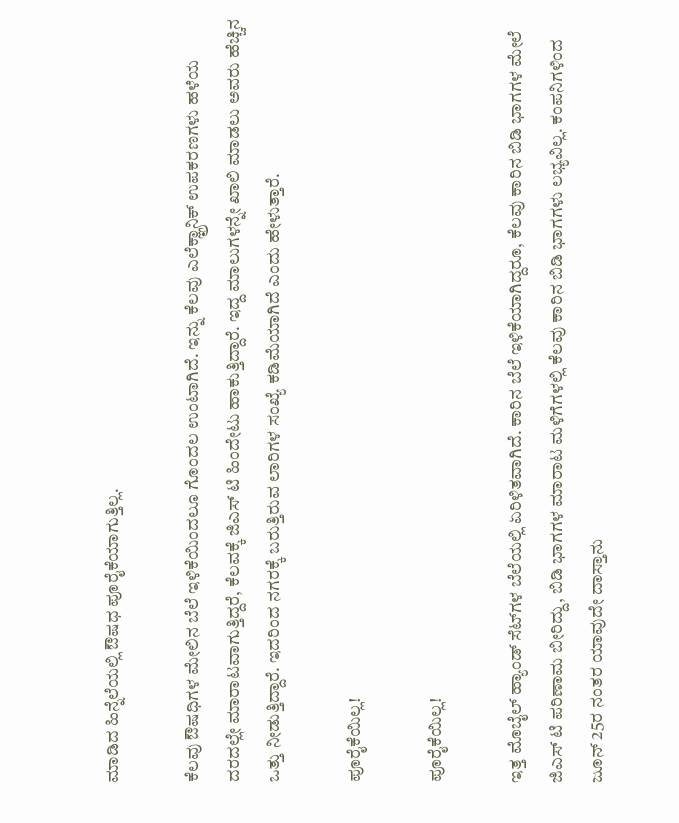ಮಾಡಿದ ಹಿನ್ನೆಲೆಯಲ್ಲಿ ಔಷಧ ಪೂರೈಕೆಯಾಗುತ್ತಿಲ್ಲ.

ಕೆಲವು ಔಷಧಿಗಳ ಮೇಲಿನ ಬೆಲೆ ಇಳಿಕೆಯಿಂದಲೂ ಗೊಂದಲ ಉಂಟಾಗಿದೆ. ಇನ್ನು ಕೆಲವು ಎಲೆಕ್ಞ್ರಾನಿಕ್ ಉಪಕರಣಗಳು ಹಳೆಯ ದರದಲ್ಲೇ ಮಾರಾಟವಾಗುತ್ತಿದ್ದರೆ, ಕೆಲವಕ್ಕೆ ಜಿಎಸ್ ಟಿ ಹಿಂದೇಟು ಹಾಕುತ್ತಿದ್ದಾರೆ. ಇದ್ದ ಮಾಲುಗಳನ್ನೇ ಖಾಲಿ ಮಾಡಲು ಅವರು ಹೆಚ್ಚಿನ ಒತ್ತು ನೀಡುತ್ತಿದ್ದಾರೆ. ಇದರಿಂದ ನಗರಕ್ಕೆ ಬರುತ್ತಿರುವ ಲಾರಿಗಳ ಸಂಖ್ಯೆ ಕಡಿಮೆಯಾಗಿದೆ ಎಂದು ಹೇಳುತ್ತಾರೆ.

ಪೂರೈಕೆಯಿಲ್ಲ!

ಪೂರೈಕೆಯಿಲ್ಲ!

ಇತ್ತ ಮೊಬೈಲ್ ಹ್ಯಾಂಡ್ ಸೆಟ್‍ಗಳ ಬೆಲೆಯಲ್ಲಿ ಏರಿಳಿತವಾಗಿದೆ. ಕಾರಿನ ಬೆಲೆ ಇಳಿಕೆಯಾಗಿದ್ದರೂ, ಕೆಲವು ಕಾರಿನ ಬಿಡಿ ಭಾಗಗಳ ಮೇಲೆ ಜಿಎಸ್ ಟಿ ಪರಿಣಾಮ ಬೀರಿದ್ದು, ಬಿಡಿ ಭಾಗಗಳ ಮಾರಾಟ ಮಳಿಗೆಗಳಲ್ಲಿ ಕೆಲವು ಕಾರಿನ ಬಿಡಿ ಭಾಗಗಳು ಲಭ್ಯವಿಲ್ಲ. ಕಂಪನಿಗಳಿಂದ ಜೂನ್ 25ರ ನಂತರ ಯಾವುದೇ ದಾಸ್ತಾನು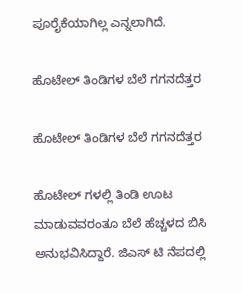ಪೂರೈಕೆಯಾಗಿಲ್ಲ ಎನ್ನಲಾಗಿದೆ.

ಹೊಟೇಲ್ ತಿಂಡಿಗಳ ಬೆಲೆ ಗಗನದೆತ್ತರ

ಹೊಟೇಲ್ ತಿಂಡಿಗಳ ಬೆಲೆ ಗಗನದೆತ್ತರ

ಹೊಟೇಲ್ ಗಳಲ್ಲಿ ತಿಂಡಿ ಊಟ ಮಾಡುವವರಂತೂ ಬೆಲೆ ಹೆಚ್ಚಳದ ಬಿಸಿ ಅನುಭವಿಸಿದ್ದಾರೆ. ಜಿಎಸ್ ಟಿ ನೆಪದಲ್ಲಿ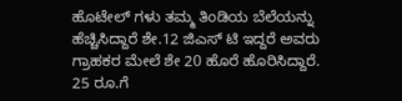ಹೊಟೇಲ್ ಗಳು ತಮ್ಮ ತಿಂಡಿಯ ಬೆಲೆಯನ್ನು ಹೆಚ್ಚಿಸಿದ್ದಾರೆ ಶೇ.12 ಜಿಎಸ್ ಟಿ ಇದ್ದರೆ ಅವರು ಗ್ರಾಹಕರ ಮೇಲೆ ಶೇ 20 ಹೊರೆ ಹೊರಿಸಿದ್ದಾರೆ. 25 ರೂ.ಗೆ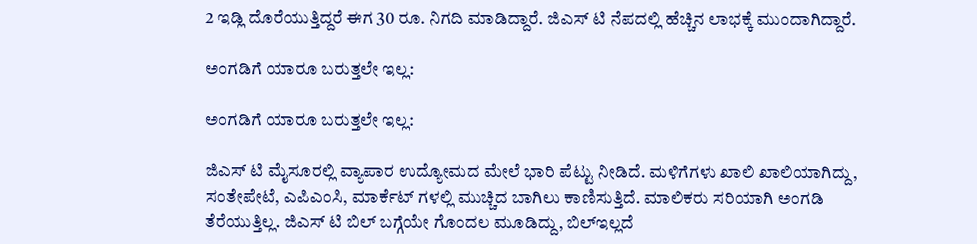2 ಇಡ್ಲಿ ದೊರೆಯುತ್ತಿದ್ದರೆ ಈಗ 30 ರೂ. ನಿಗದಿ ಮಾಡಿದ್ದಾರೆ. ಜಿಎಸ್ ಟಿ ನೆಪದಲ್ಲಿ ಹೆಚ್ಚಿನ ಲಾಭಕ್ಕೆ ಮುಂದಾಗಿದ್ದಾರೆ.

ಅಂಗಡಿಗೆ ಯಾರೂ ಬರುತ್ತಲೇ ಇಲ್ಲ:

ಅಂಗಡಿಗೆ ಯಾರೂ ಬರುತ್ತಲೇ ಇಲ್ಲ:

ಜಿಎಸ್ ಟಿ ಮೈಸೂರಲ್ಲಿ ವ್ಯಾಪಾರ ಉದ್ಯೋಮದ ಮೇಲೆ ಭಾರಿ‌ ಪೆಟ್ಟು ನೀಡಿದೆ. ಮಳಿಗೆಗಳು ಖಾಲಿ ಖಾಲಿಯಾಗಿದ್ದು, ಸಂತೇಪೇಟೆ, ಎಪಿಎಂಸಿ, ಮಾರ್ಕೆಟ್ ಗಳಲ್ಲಿ‌ ಮುಚ್ಚಿದ ಬಾಗಿಲು ಕಾಣಿಸುತ್ತಿದೆ. ಮಾಲಿಕರು ಸರಿಯಾಗಿ ಅಂಗಡಿ ತೆರೆಯುತ್ತಿಲ್ಲ. ಜಿಎಸ್ ಟಿ ಬಿಲ್ ಬಗ್ಗೆಯೇ ಗೊಂದಲ ಮೂಡಿದ್ದು, ಬಿಲ್‌ಇಲ್ಲದೆ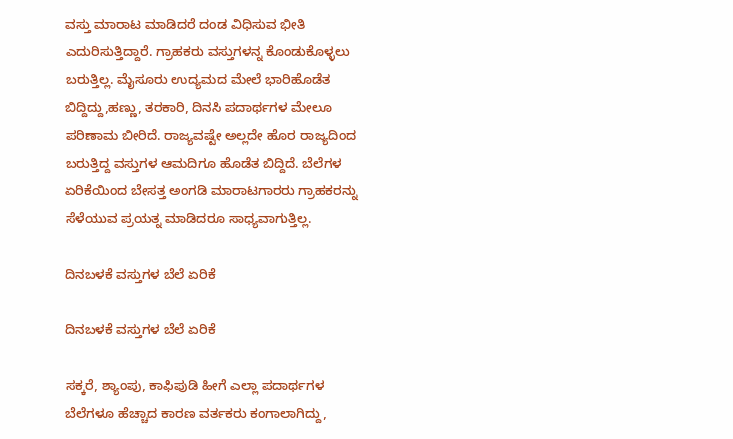ವಸ್ತು ಮಾರಾಟ ಮಾಡಿದರೆ ದಂಡ ವಿಧಿಸುವ ಭೀತಿ ಎದುರಿಸುತ್ತಿದ್ದಾರೆ. ಗ್ರಾಹಕರು ವಸ್ತುಗಳನ್ನ ಕೊಂಡುಕೊಳ್ಳಲು ಬರುತ್ತಿಲ್ಲ. ಮೈಸೂರು ಉದ್ಯಮದ‌ ಮೇಲೆ ಭಾರಿ‌ಹೊಡೆತ ಬಿದ್ದಿದ್ದು,ಹಣ್ಣು, ತರಕಾರಿ, ದಿನಸಿ‌ ಪದಾರ್ಥಗಳ ಮೇಲೂ ಪರಿಣಾಮ ಬೀರಿದೆ. ರಾಜ್ಯವಷ್ಟೇ ಅಲ್ಲದೇ ಹೊರ ರಾಜ್ಯದಿಂದ ಬರುತ್ತಿದ್ದ ವಸ್ತುಗಳ ಆಮದಿಗೂ ಹೊಡೆತ ಬಿದ್ದಿದೆ. ಬೆಲೆಗಳ ಏರಿಕೆಯಿಂದ ಬೇಸತ್ತ ಅಂಗಡಿ ಮಾರಾಟಗಾರರು ಗ್ರಾಹಕರನ್ನು ಸೆಳೆಯುವ ಪ್ರಯತ್ನ ಮಾಡಿದರೂ ಸಾಧ್ಯವಾಗುತ್ತಿಲ್ಲ.

ದಿನಬಳಕೆ ವಸ್ತುಗಳ ಬೆಲೆ ಏರಿಕೆ

ದಿನಬಳಕೆ ವಸ್ತುಗಳ ಬೆಲೆ ಏರಿಕೆ

ಸಕ್ಕರೆ, ಶ್ಯಾಂಪು, ಕಾಫಿಪುಡಿ ಹೀಗೆ ಎಲ್ಲಾ ಪದಾರ್ಥಗಳ ಬೆಲೆಗಳೂ ಹೆಚ್ಚಾದ ಕಾರಣ ವರ್ತಕರು ಕಂಗಾಲಾಗಿದ್ದು,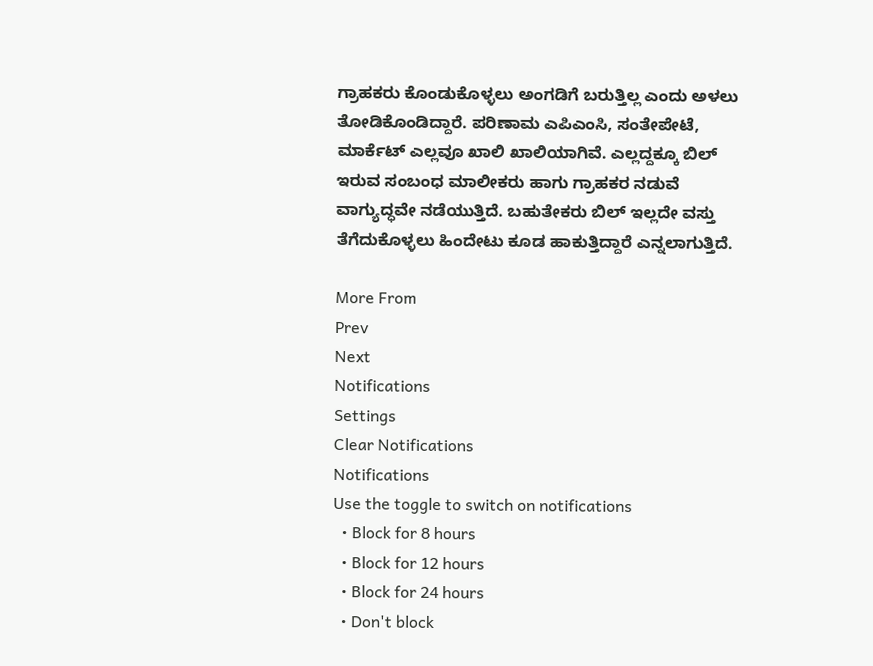ಗ್ರಾಹಕರು ಕೊಂಡುಕೊಳ್ಳಲು ಅಂಗಡಿಗೆ ಬರುತ್ತಿಲ್ಲ ಎಂದು ಅಳಲು ತೋಡಿಕೊಂಡಿದ್ದಾರೆ. ಪರಿಣಾಮ ಎಪಿಎಂಸಿ, ಸಂತೇಪೇಟೆ, ಮಾರ್ಕೆಟ್ ಎಲ್ಲವೂ ಖಾಲಿ ಖಾಲಿಯಾಗಿವೆ. ಎಲ್ಲದ್ದಕ್ಕೂ ಬಿಲ್ ಇರುವ ಸಂಬಂಧ ಮಾಲೀಕರು ಹಾಗು ಗ್ರಾಹಕರ ನಡುವೆ ವಾಗ್ಯುದ್ಧವೇ ನಡೆಯುತ್ತಿದೆ. ಬಹುತೇಕರು ಬಿಲ್ ಇಲ್ಲದೇ ವಸ್ತು ತೆಗೆದುಕೊಳ್ಳಲು ಹಿಂದೇಟು‌ ಕೂಡ ಹಾಕುತ್ತಿದ್ದಾರೆ ಎನ್ನಲಾಗುತ್ತಿದೆ.

More From
Prev
Next
Notifications
Settings
Clear Notifications
Notifications
Use the toggle to switch on notifications
  • Block for 8 hours
  • Block for 12 hours
  • Block for 24 hours
  • Don't block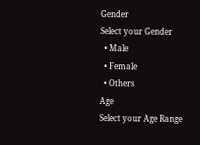Gender
Select your Gender
  • Male
  • Female
  • Others
Age
Select your Age Range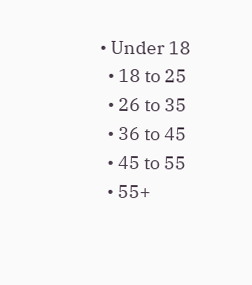• Under 18
  • 18 to 25
  • 26 to 35
  • 36 to 45
  • 45 to 55
  • 55+